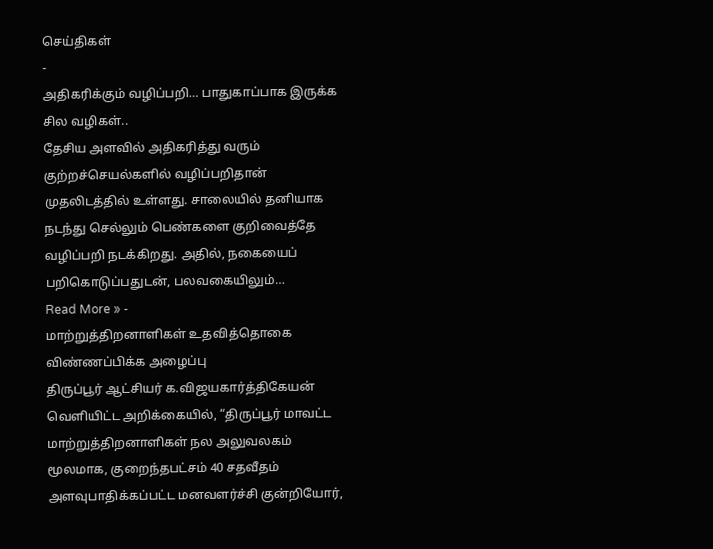செய்திகள்
-
அதிகரிக்கும் வழிப்பறி… பாதுகாப்பாக இருக்க சில வழிகள்..
தேசிய அளவில் அதிகரித்து வரும் குற்றச்செயல்களில் வழிப்பறிதான் முதலிடத்தில் உள்ளது. சாலையில் தனியாக நடந்து செல்லும் பெண்களை குறிவைத்தே வழிப்பறி நடக்கிறது. அதில், நகையைப் பறிகொடுப்பதுடன், பலவகையிலும்…
Read More » -
மாற்றுத்திறனாளிகள் உதவித்தொகை விண்ணப்பிக்க அழைப்பு
திருப்பூர் ஆட்சியர் க.விஜயகார்த்திகேயன் வெளியிட்ட அறிக்கையில், “திருப்பூர் மாவட்ட மாற்றுத்திறனாளிகள் நல அலுவலகம் மூலமாக, குறைந்தபட்சம் 40 சதவீதம் அளவுபாதிக்கப்பட்ட மனவளர்ச்சி குன்றியோர்,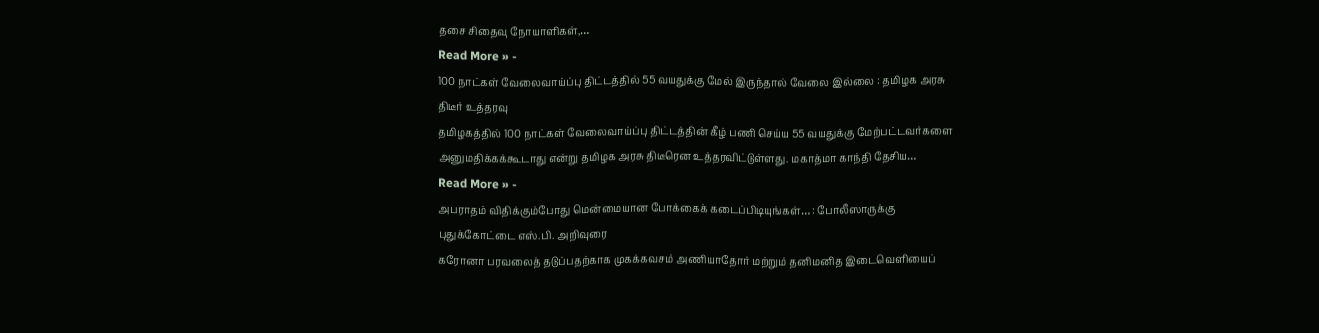தசை சிதைவு நோயாளிகள்,…
Read More » -
100 நாட்கள் வேலைவாய்ப்பு திட்டத்தில் 55 வயதுக்கு மேல் இருந்தால் வேலை இல்லை : தமிழக அரசு திடீர் உத்தரவு
தமிழகத்தில் 100 நாட்கள் வேலைவாய்ப்பு திட்டத்தின் கீழ் பணி செய்ய 55 வயதுக்கு மேற்பட்டவர்களை அனுமதிக்கக்கூடாது என்று தமிழக அரசு திடீரென உத்தரவிட்டுள்ளது. மகாத்மா காந்தி தேசிய…
Read More » -
அபராதம் விதிக்கும்போது மென்மையான போக்கைக் கடைப்பிடியுங்கள்… : போலீஸாருக்கு புதுக்கோட்டை எஸ்.பி. அறிவுரை
கரோனா பரவலைத் தடுப்பதற்காக முகக்கவசம் அணியாதோர் மற்றும் தனிமனித இடைவெளியைப்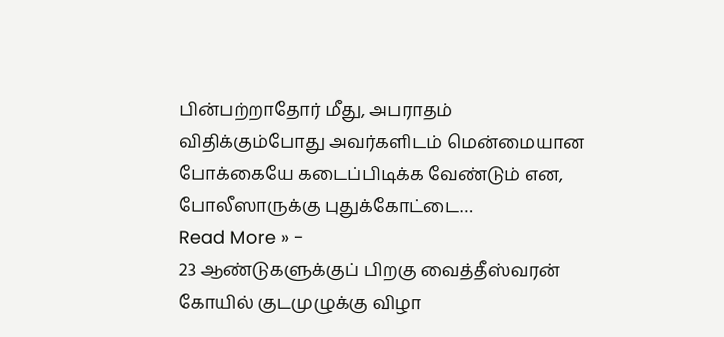பின்பற்றாதோர் மீது, அபராதம் விதிக்கும்போது அவர்களிடம் மென்மையான போக்கையே கடைப்பிடிக்க வேண்டும் என, போலீஸாருக்கு புதுக்கோட்டை…
Read More » -
23 ஆண்டுகளுக்குப் பிறகு வைத்தீஸ்வரன் கோயில் குடமுழுக்கு விழா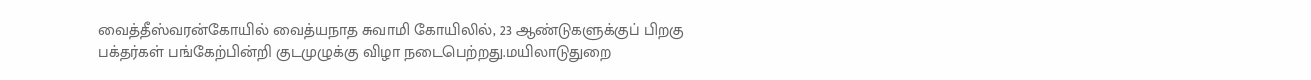வைத்தீஸ்வரன்கோயில் வைத்யநாத சுவாமி கோயிலில், 23 ஆண்டுகளுக்குப் பிறகு பக்தர்கள் பங்கேற்பின்றி குடமுழுக்கு விழா நடைபெற்றது.மயிலாடுதுறை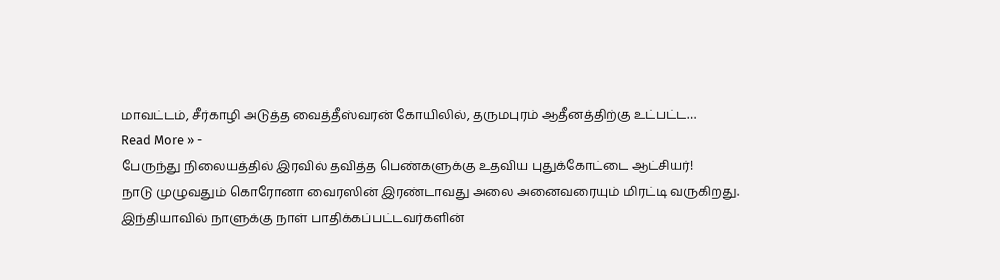மாவட்டம், சீர்காழி அடுத்த வைத்தீஸ்வரன் கோயிலில், தருமபுரம் ஆதீனத்திற்கு உட்பட்ட…
Read More » -
பேருந்து நிலையத்தில் இரவில் தவித்த பெண்களுக்கு உதவிய புதுக்கோட்டை ஆட்சியர்!
நாடு முழுவதும் கொரோனா வைரஸின் இரண்டாவது அலை அனைவரையும் மிரட்டி வருகிறது. இந்தியாவில் நாளுக்கு நாள் பாதிக்கப்பட்டவர்களின்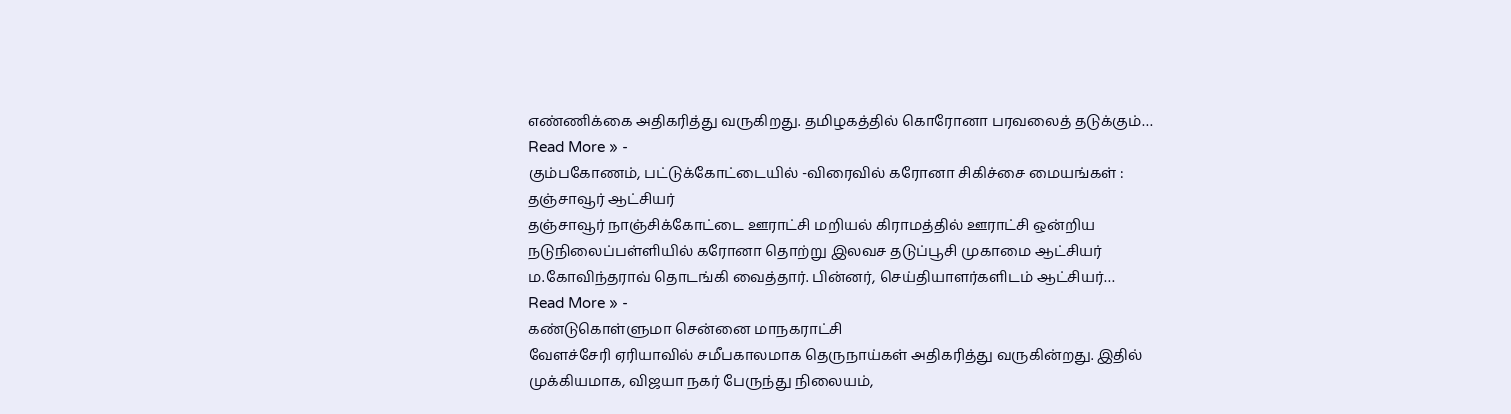எண்ணிக்கை அதிகரித்து வருகிறது. தமிழகத்தில் கொரோனா பரவலைத் தடுக்கும்…
Read More » -
கும்பகோணம், பட்டுக்கோட்டையில் -விரைவில் கரோனா சிகிச்சை மையங்கள் : தஞ்சாவூர் ஆட்சியர்
தஞ்சாவூர் நாஞ்சிக்கோட்டை ஊராட்சி மறியல் கிராமத்தில் ஊராட்சி ஒன்றிய நடுநிலைப்பள்ளியில் கரோனா தொற்று இலவச தடுப்பூசி முகாமை ஆட்சியர் ம.கோவிந்தராவ் தொடங்கி வைத்தார். பின்னர், செய்தியாளர்களிடம் ஆட்சியர்…
Read More » -
கண்டுகொள்ளுமா சென்னை மாநகராட்சி
வேளச்சேரி ஏரியாவில் சமீபகாலமாக தெருநாய்கள் அதிகரித்து வருகின்றது. இதில் முக்கியமாக, விஜயா நகர் பேருந்து நிலையம்,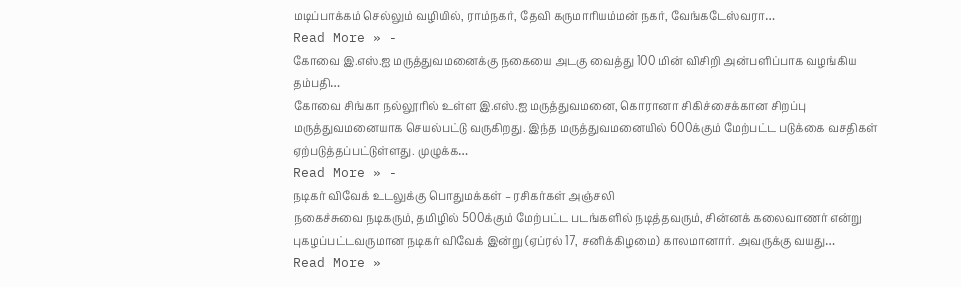மடிப்பாக்கம் செல்லும் வழியில், ராம்நகர், தேவி கருமாரியம்மன் நகர், வேங்கடேஸ்வரா…
Read More » -
கோவை இ.எஸ்.ஐ மருத்துவமனைக்கு நகையை அடகு வைத்து 100 மின் விசிறி அன்பளிப்பாக வழங்கிய தம்பதி…
கோவை சிங்கா நல்லூரில் உள்ள இ.எஸ்.ஐ மருத்துவமனை, கொரானா சிகிச்சைக்கான சிறப்பு மருத்துவமனையாக செயல்பட்டு வருகிறது. இந்த மருத்துவமனையில் 600க்கும் மேற்பட்ட படுக்கை வசதிகள் ஏற்படுத்தப்பட்டுள்ளது. முழுக்க…
Read More » -
நடிகர் விவேக் உடலுக்கு பொதுமக்கள் – ரசிகர்கள் அஞ்சலி
நகைச்சுவை நடிகரும், தமிழில் 500க்கும் மேற்பட்ட படங்களில் நடித்தவரும், சின்னக் கலைவாணர் என்று புகழப்பட்டவருமான நடிகர் விவேக் இன்று (ஏப்ரல் 17, சனிக்கிழமை) காலமானார். அவருக்கு வயது…
Read More »